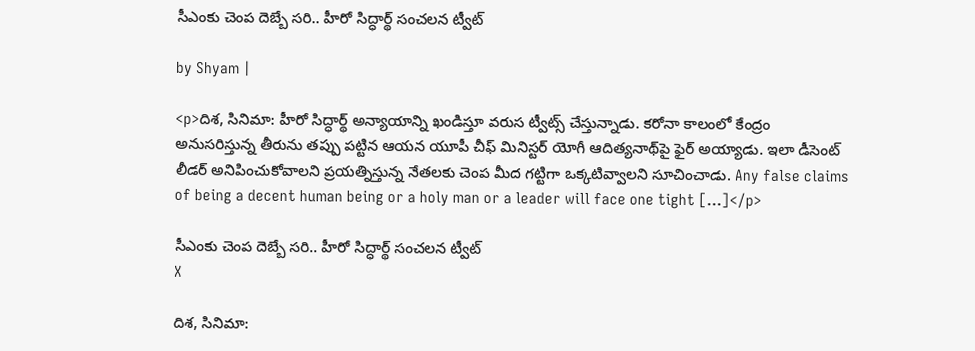సీఎంకు చెంప దెబ్బే సరి.. హీరో సిద్ధార్థ్ సంచలన ట్వీట్

by Shyam |

<p>దిశ, సినిమా: హీరో సిద్ధార్థ్ అన్యాయాన్ని ఖండిస్తూ వరుస ట్వీట్స్ చేస్తున్నాడు. కరోనా కాలంలో కేంద్రం అనుసరిస్తున్న తీరును తప్పు పట్టిన ఆయన యూపీ చీఫ్ మినిస్టర్ యోగీ ఆదిత్యనాథ్‌పై ఫైర్ అయ్యాడు. ఇలా డీసెంట్ లీడర్ అనిపించుకోవాలని ప్రయత్నిస్తున్న నేతలకు చెంప మీద గట్టిగా ఒక్కటివ్వాలని సూచించాడు. Any false claims of being a decent human being or a holy man or a leader will face one tight […]</p>

సీఎంకు చెంప దెబ్బే సరి.. హీరో సిద్ధార్థ్ సంచలన ట్వీట్
X

దిశ, సినిమా: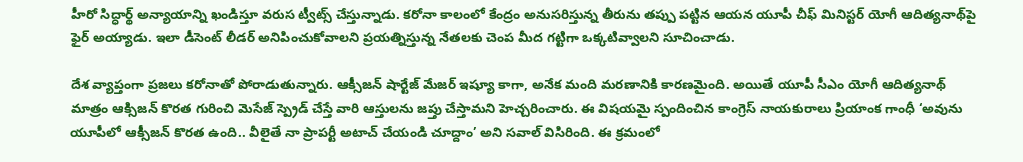హీరో సిద్ధార్థ్ అన్యాయాన్ని ఖండిస్తూ వరుస ట్వీట్స్ చేస్తున్నాడు. కరోనా కాలంలో కేంద్రం అనుసరిస్తున్న తీరును తప్పు పట్టిన ఆయన యూపీ చీఫ్ మినిస్టర్ యోగీ ఆదిత్యనాథ్‌పై ఫైర్ అయ్యాడు. ఇలా డీసెంట్ లీడర్ అనిపించుకోవాలని ప్రయత్నిస్తున్న నేతలకు చెంప మీద గట్టిగా ఒక్కటివ్వాలని సూచించాడు.

దేశ వ్యాప్తంగా ప్రజలు కరోనాతో పోరాడుతున్నారు. ఆక్సీజన్ షార్టేజ్ మేజర్ ఇష్యూ కాగా, అనేక మంది మరణానికి కారణమైంది. అయితే యూపీ సీఎం యోగీ ఆదిత్యనాథ్ మాత్రం ఆక్సిజన్ కొరత గురించి మెసేజ్ స్ప్రెడ్ చేస్తే వారి ఆస్తులను జప్తు చేస్తామని హెచ్చరించారు. ఈ విషయమై స్పందించిన కాంగ్రెస్ నాయకురాలు ప్రియాంక గాంధీ ‘అవును యూపీలో ఆక్సీజన్ కొరత ఉంది.. వీలైతే నా ప్రాపర్టీ అటాచ్ చేయండి చూద్దాం’ అని సవాల్ విసిరింది. ఈ క్రమంలో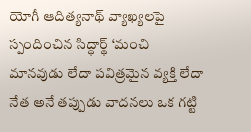యోగీ ఆదిత్యనాథ్ వ్యాఖ్యలపై స్పందించిన సిద్ధార్థ్ ‘మంచి మానవుడు లేదా పవిత్రమైన వ్యక్తి లేదా నేత అనే తప్పుడు వాదనలు ఒక గట్టి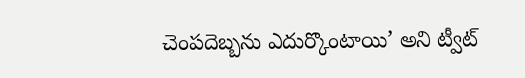చెంపదెబ్బను ఎదుర్కొంటాయి’ అని ట్వీట్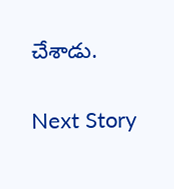చేశాడు.

Next Story